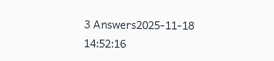3 Answers2025-11-18 14:52:16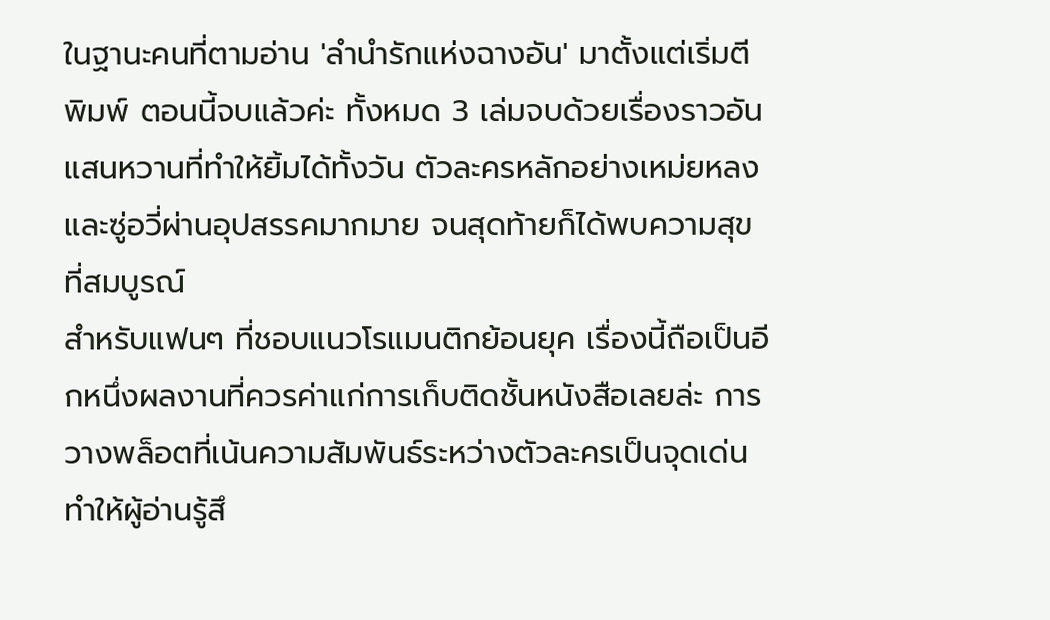ในฐานะคนที่ตามอ่าน 'ลำนำรักแห่งฉางอัน' มาตั้งแต่เริ่มตีพิมพ์ ตอนนี้จบแล้วค่ะ ทั้งหมด 3 เล่มจบด้วยเรื่องราวอันแสนหวานที่ทำให้ยิ้มได้ทั้งวัน ตัวละครหลักอย่างเหม่ยหลงและซู่อวี่ผ่านอุปสรรคมากมาย จนสุดท้ายก็ได้พบความสุขที่สมบูรณ์
สำหรับแฟนๆ ที่ชอบแนวโรแมนติกย้อนยุค เรื่องนี้ถือเป็นอีกหนึ่งผลงานที่ควรค่าแก่การเก็บติดชั้นหนังสือเลยล่ะ การวางพล็อตที่เน้นความสัมพันธ์ระหว่างตัวละครเป็นจุดเด่น ทำให้ผู้อ่านรู้สึ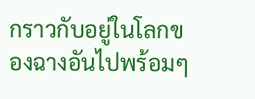กราวกับอยู่ในโลกของฉางอันไปพร้อมๆ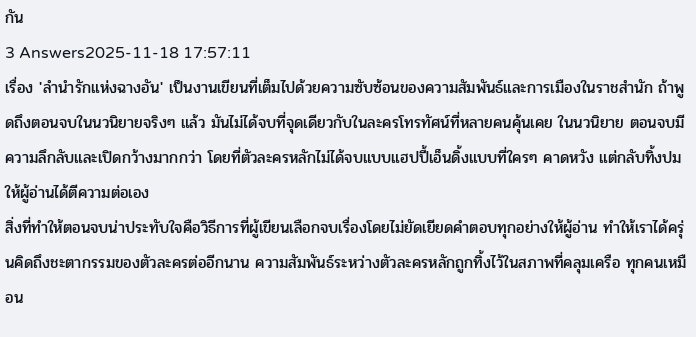กัน
3 Answers2025-11-18 17:57:11
เรื่อง 'ลำนำรักแห่งฉางอัน' เป็นงานเขียนที่เต็มไปด้วยความซับซ้อนของความสัมพันธ์และการเมืองในราชสำนัก ถ้าพูดถึงตอนจบในนวนิยายจริงๆ แล้ว มันไม่ได้จบที่จุดเดียวกับในละครโทรทัศน์ที่หลายคนคุ้นเคย ในนวนิยาย ตอนจบมีความลึกลับและเปิดกว้างมากกว่า โดยที่ตัวละครหลักไม่ได้จบแบบแฮปปี้เอ็นดิ้งแบบที่ใครๆ คาดหวัง แต่กลับทิ้งปมให้ผู้อ่านได้ตีความต่อเอง
สิ่งที่ทำให้ตอนจบน่าประทับใจคือวิธีการที่ผู้เขียนเลือกจบเรื่องโดยไม่ยัดเยียดคำตอบทุกอย่างให้ผู้อ่าน ทำให้เราได้ครุ่นคิดถึงชะตากรรมของตัวละครต่ออีกนาน ความสัมพันธ์ระหว่างตัวละครหลักถูกทิ้งไว้ในสภาพที่คลุมเครือ ทุกคนเหมือน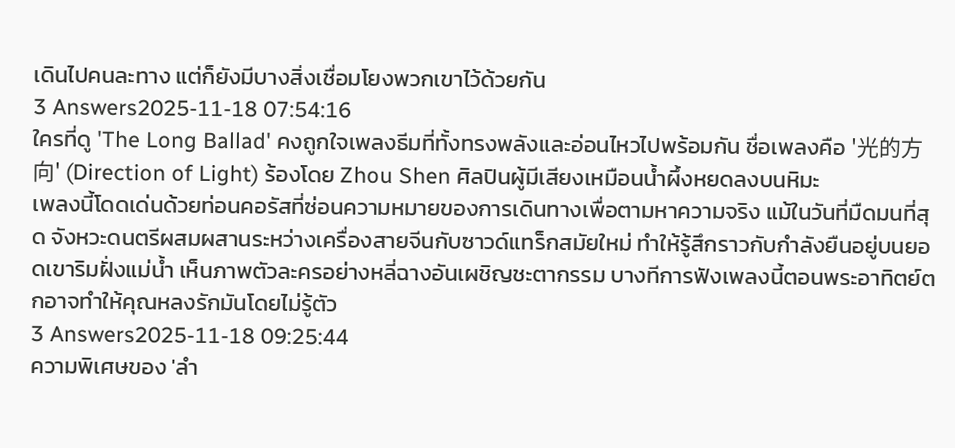เดินไปคนละทาง แต่ก็ยังมีบางสิ่งเชื่อมโยงพวกเขาไว้ด้วยกัน
3 Answers2025-11-18 07:54:16
ใครที่ดู 'The Long Ballad' คงถูกใจเพลงธีมที่ทั้งทรงพลังและอ่อนไหวไปพร้อมกัน ชื่อเพลงคือ '光的方向' (Direction of Light) ร้องโดย Zhou Shen ศิลปินผู้มีเสียงเหมือนน้ำผึ้งหยดลงบนหิมะ
เพลงนี้โดดเด่นด้วยท่อนคอรัสที่ซ่อนความหมายของการเดินทางเพื่อตามหาความจริง แม้ในวันที่มืดมนที่สุด จังหวะดนตรีผสมผสานระหว่างเครื่องสายจีนกับซาวด์แทร็กสมัยใหม่ ทำให้รู้สึกราวกับกำลังยืนอยู่บนยอดเขาริมฝั่งแม่น้ำ เห็นภาพตัวละครอย่างหลี่ฉางอันเผชิญชะตากรรม บางทีการฟังเพลงนี้ตอนพระอาทิตย์ตกอาจทำให้คุณหลงรักมันโดยไม่รู้ตัว
3 Answers2025-11-18 09:25:44
ความพิเศษของ 'ลำ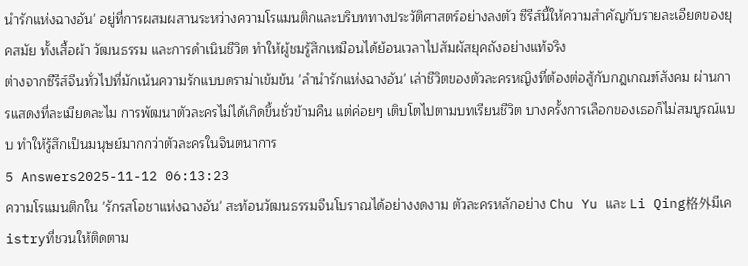นำรักแห่งฉางอัน' อยู่ที่การผสมผสานระหว่างความโรแมนติกและบริบททางประวัติศาสตร์อย่างลงตัว ซีรีส์นี้ให้ความสำคัญกับรายละเอียดของยุคสมัย ทั้งเสื้อผ้า วัฒนธรรม และการดำเนินชีวิต ทําให้ผู้ชมรู้สึกเหมือนได้ย้อนเวลาไปสัมผัสยุคถังอย่างแท้จริง
ต่างจากซีรีส์จีนทั่วไปที่มักเน้นความรักแบบดราม่าเข้มข้น 'ลำนำรักแห่งฉางอัน' เล่าชีวิตของตัวละครหญิงที่ต้องต่อสู้กับกฎเกณฑ์สังคม ผ่านการแสดงที่ละเมียดละไม การพัฒนาตัวละครไม่ได้เกิดขึ้นชั่วข้ามคืน แต่ค่อยๆ เติบโตไปตามบทเรียนชีวิต บางครั้งการเลือกของเธอก็ไม่สมบูรณ์แบบ ทําให้รู้สึกเป็นมนุษย์มากกว่าตัวละครในจินตนาการ
5 Answers2025-11-12 06:13:23
ความโรแมนติกใน 'รักรสโอชาแห่งฉางอัน' สะท้อนวัฒนธรรมจีนโบราณได้อย่างงดงาม ตัวละครหลักอย่าง Chu Yu และ Li Qing格外มีเคistryที่ชวนให้ติดตาม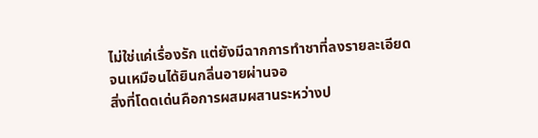ไม่ใช่แค่เรื่องรัก แต่ยังมีฉากการทำชาที่ลงรายละเอียดจนเหมือนได้ยินกลิ่นอายผ่านจอ
สิ่งที่โดดเด่นคือการผสมผสานระหว่างป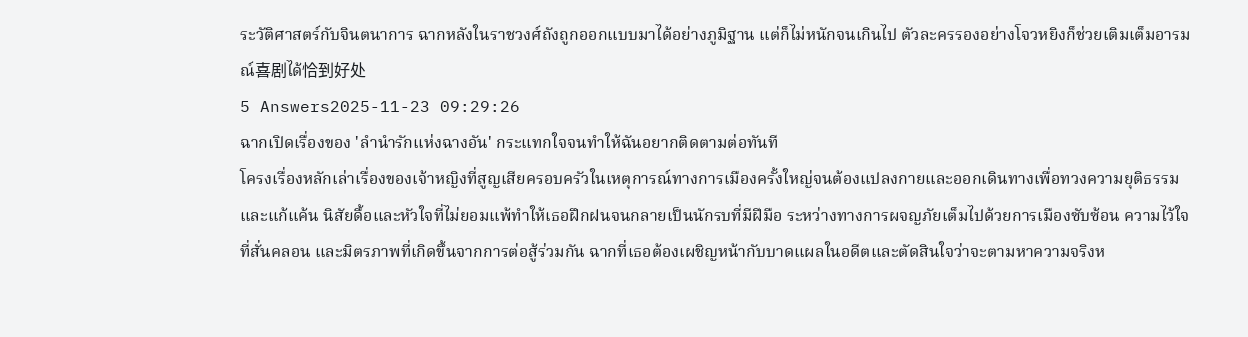ระวัติศาสตร์กับจินตนาการ ฉากหลังในราชวงศ์ถังถูกออกแบบมาได้อย่างภูมิฐาน แต่ก็ไม่หนักจนเกินไป ตัวละครรองอย่างโจวหยิงก็ช่วยเติมเต็มอารมณ์喜剧ได้恰到好处
5 Answers2025-11-23 09:29:26
ฉากเปิดเรื่องของ 'ลำนำรักแห่งฉางอัน' กระแทกใจจนทำให้ฉันอยากติดตามต่อทันที
โครงเรื่องหลักเล่าเรื่องของเจ้าหญิงที่สูญเสียครอบครัวในเหตุการณ์ทางการเมืองครั้งใหญ่จนต้องแปลงกายและออกเดินทางเพื่อทวงความยุติธรรมและแก้แค้น นิสัยดื้อและหัวใจที่ไม่ยอมแพ้ทำให้เธอฝึกฝนจนกลายเป็นนักรบที่มีฝีมือ ระหว่างทางการผจญภัยเต็มไปด้วยการเมืองซับซ้อน ความไว้ใจที่สั่นคลอน และมิตรภาพที่เกิดขึ้นจากการต่อสู้ร่วมกัน ฉากที่เธอต้องเผชิญหน้ากับบาดแผลในอดีตและตัดสินใจว่าจะตามหาความจริงห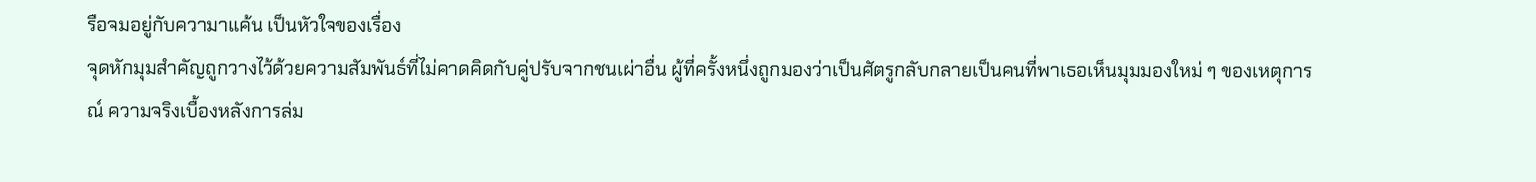รือจมอยู่กับความาแค้น เป็นหัวใจของเรื่อง
จุดหักมุมสำคัญถูกวางไว้ด้วยความสัมพันธ์ที่ไม่คาดคิดกับคู่ปรับจากชนเผ่าอื่น ผู้ที่ครั้งหนึ่งถูกมองว่าเป็นศัตรูกลับกลายเป็นคนที่พาเธอเห็นมุมมองใหม่ ๆ ของเหตุการณ์ ความจริงเบื้องหลังการล่ม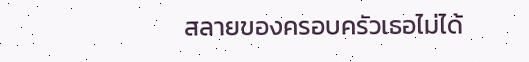สลายของครอบครัวเธอไม่ได้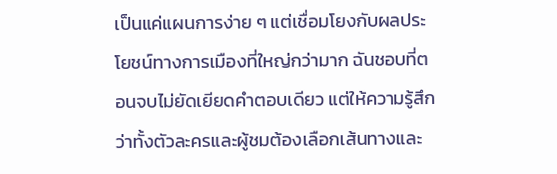เป็นแค่แผนการง่าย ๆ แต่เชื่อมโยงกับผลประโยชน์ทางการเมืองที่ใหญ่กว่ามาก ฉันชอบที่ตอนจบไม่ยัดเยียดคำตอบเดียว แต่ให้ความรู้สึกว่าทั้งตัวละครและผู้ชมต้องเลือกเส้นทางและ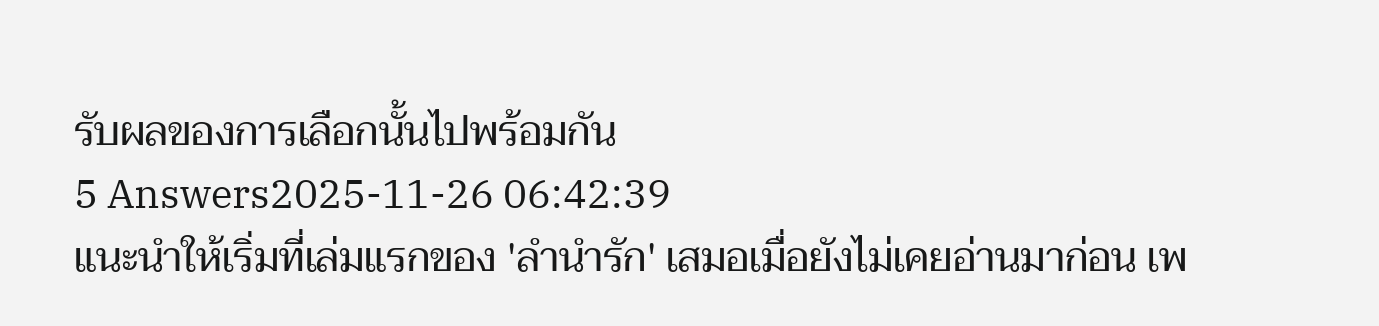รับผลของการเลือกนั้นไปพร้อมกัน
5 Answers2025-11-26 06:42:39
แนะนำให้เริ่มที่เล่มแรกของ 'ลำนำรัก' เสมอเมื่อยังไม่เคยอ่านมาก่อน เพ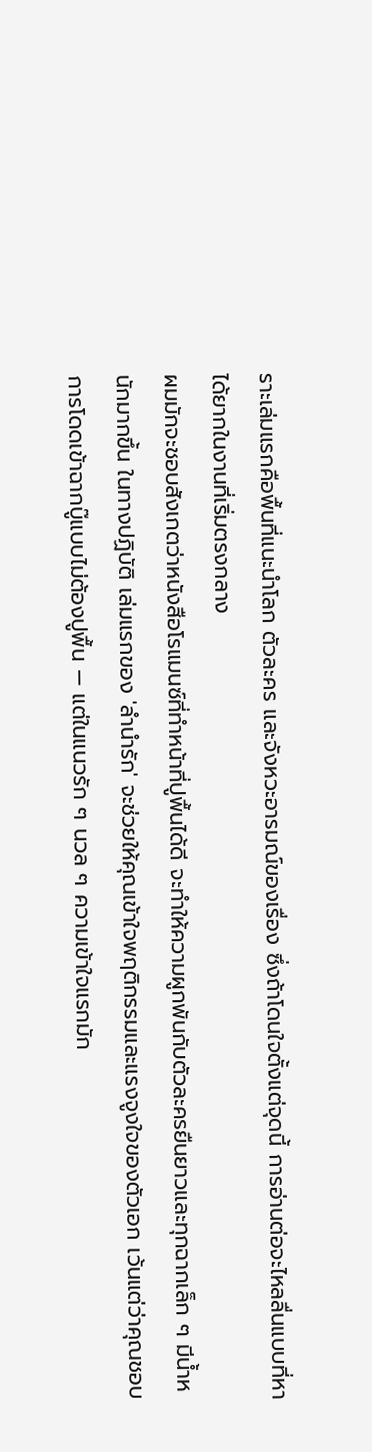ราะเล่มแรกคือพื้นที่แนะนำโลก ตัวละคร และจังหวะอารมณ์ของเรื่อง ซึ่งถ้าโดนใจตั้งแต่จุดนี้ การอ่านต่อจะไหลลื่นแบบที่หาได้ยากในงานที่เริ่มตรงกลาง
ผมมักจะชอบสังเกตว่าหนังสือโรแมนซ์ที่ทำหน้าที่ปูพื้นได้ดี จะทำให้ความผูกพันกับตัวละครยืนยาวและทุกฉากเล็ก ๆ มีน้ำหนักมากขึ้น ในทางปฏิบัติ เล่มแรกของ 'ลำนำรัก' จะช่วยให้คุณเข้าใจพฤติกรรมและแรงจูงใจของตัวเอก เว้นแต่ว่าคุณชอบการโดดเข้าฉากบู๊แบบไม่ต้องปูพื้น — แต่ในแนวรัก ๆ นวล ๆ ความเข้าใจแรกมัก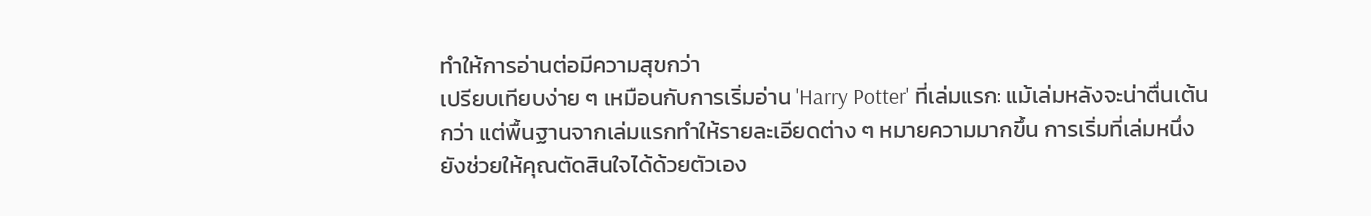ทำให้การอ่านต่อมีความสุขกว่า
เปรียบเทียบง่าย ๆ เหมือนกับการเริ่มอ่าน 'Harry Potter' ที่เล่มแรก: แม้เล่มหลังจะน่าตื่นเต้นกว่า แต่พื้นฐานจากเล่มแรกทำให้รายละเอียดต่าง ๆ หมายความมากขึ้น การเริ่มที่เล่มหนึ่งยังช่วยให้คุณตัดสินใจได้ด้วยตัวเอง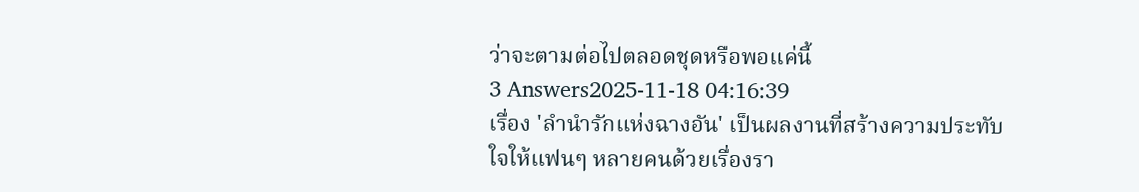ว่าจะตามต่อไปตลอดชุดหรือพอแค่นี้
3 Answers2025-11-18 04:16:39
เรื่อง 'ลำนำรักแห่งฉางอัน' เป็นผลงานที่สร้างความประทับใจให้แฟนๆ หลายคนด้วยเรื่องรา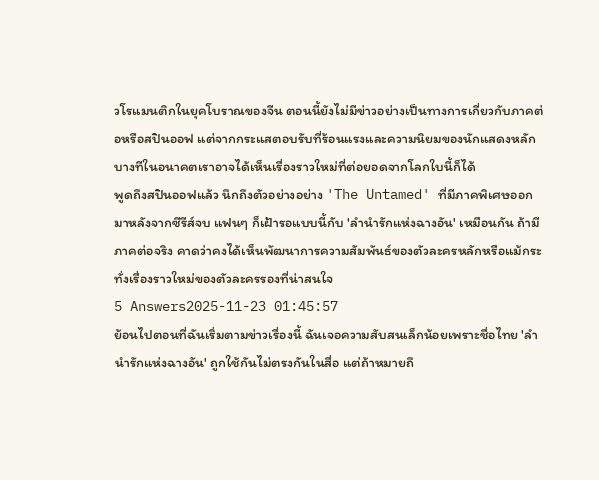วโรแมนติกในยุคโบราณของจีน ตอนนี้ยังไม่มีข่าวอย่างเป็นทางการเกี่ยวกับภาคต่อหรือสปินออฟ แต่จากกระแสตอบรับที่ร้อนแรงและความนิยมของนักแสดงหลัก บางทีในอนาคตเราอาจได้เห็นเรื่องราวใหม่ที่ต่อยอดจากโลกใบนี้ก็ได้
พูดถึงสปินออฟแล้ว นึกถึงตัวอย่างอย่าง 'The Untamed' ที่มีภาคพิเศษออกมาหลังจากซีรีส์จบ แฟนๆ ก็เฝ้ารอแบบนี้กับ 'ลำนำรักแห่งฉางอัน' เหมือนกัน ถ้ามีภาคต่อจริง คาดว่าคงได้เห็นพัฒนาการความสัมพันธ์ของตัวละครหลักหรือแม้กระทั่งเรื่องราวใหม่ของตัวละครรองที่น่าสนใจ
5 Answers2025-11-23 01:45:57
ย้อนไปตอนที่ฉันเริ่มตามข่าวเรื่องนี้ ฉันเจอความสับสนเล็กน้อยเพราะชื่อไทย 'ลำนำรักแห่งฉางอัน' ถูกใช้กันไม่ตรงกันในสื่อ แต่ถ้าหมายถึ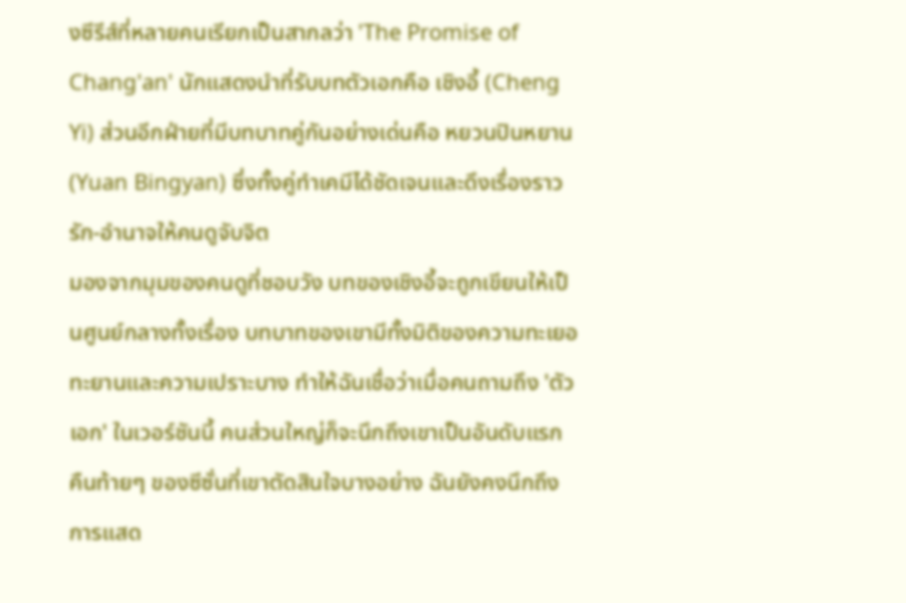งซีรีส์ที่หลายคนเรียกเป็นสากลว่า 'The Promise of Chang'an' นักแสดงนำที่รับบทตัวเอกคือ เชิงอี้ (Cheng Yi) ส่วนอีกฝ่ายที่มีบทบาทคู่กันอย่างเด่นคือ หยวนปินหยาน (Yuan Bingyan) ซึ่งทั้งคู่ทำเคมีได้ชัดเจนและดึงเรื่องราวรัก-อำนาจให้คนดูจับจิต
มองจากมุมของคนดูที่ชอบวัง บทของเชิงอี้จะถูกเขียนให้เป็นศูนย์กลางทั้งเรื่อง บทบาทของเขามีทั้งมิติของความทะเยอทะยานและความเปราะบาง ทำให้ฉันเชื่อว่าเมื่อคนถามถึง 'ตัวเอก' ในเวอร์ชันนี้ คนส่วนใหญ่ก็จะนึกถึงเขาเป็นอันดับแรก คืนท้ายๆ ของซีซั่นที่เขาตัดสินใจบางอย่าง ฉันยังคงนึกถึงการแสด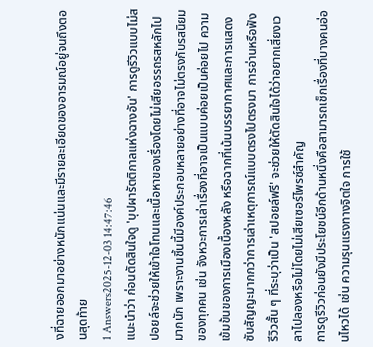งที่ฉายออกมาอย่างหนักแน่นและมีรายละเอียดของอารมณ์อยู่จนถึงตอนสุดท้าย
1 Answers2025-12-03 14:47:46
แนะนำว่า ก่อนตัดสินใจดู 'บุปผารัตติกาลแห่งฉางอัน' การดูรีวิวแบบไม่สปอยล์จะช่วยให้เข้าใจโทนและเนื้อหาของเรื่องโดยไม่เสียอรรถรสหลักไปมากนัก เพราะงานชิ้นนี้มีองค์ประกอบหลายอย่างที่อาจไม่ตรงกับรสนิยมของทุกคน เช่น จังหวะการเล่าเรื่องที่อาจเป็นแบบค่อยเป็นค่อยไป ความเข้มข้นของการเมืองเบื้องหลัง หรือฉากที่เน้นบรรยากาศและการแสดงซับสัญญะมากกว่าการเล่าเหตุการณ์แบบตรงไปตรงมา การอ่านหรือฟังรีวิวสั้น ๆ ที่ระบุว่าเป็น 'สปอยล์ฟรี' จะช่วยให้ตัดสินใจได้ว่าอยากเสี่ยงเวลาไปลองหรือไม่โดยไม่เสียเซอร์ไพรซ์สำคัญ
การดูรีวิวก่อนยังมีประโยชน์อีกด้านหนึ่งคือสามารถเช็กเรื่องที่บางคนอ่อนไหวได้ เช่น ความรุนแรงทางจิตใจ การใช้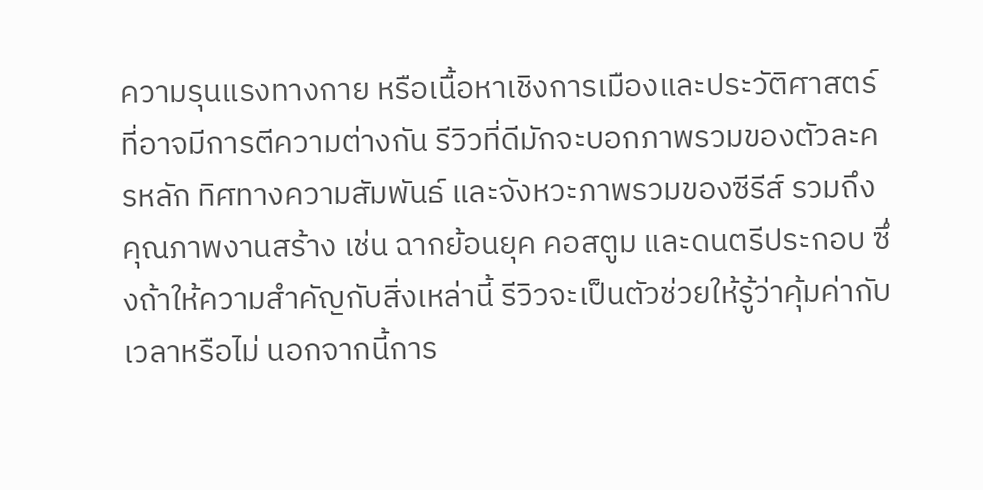ความรุนแรงทางกาย หรือเนื้อหาเชิงการเมืองและประวัติศาสตร์ที่อาจมีการตีความต่างกัน รีวิวที่ดีมักจะบอกภาพรวมของตัวละครหลัก ทิศทางความสัมพันธ์ และจังหวะภาพรวมของซีรีส์ รวมถึงคุณภาพงานสร้าง เช่น ฉากย้อนยุค คอสตูม และดนตรีประกอบ ซึ่งถ้าให้ความสำคัญกับสิ่งเหล่านี้ รีวิวจะเป็นตัวช่วยให้รู้ว่าคุ้มค่ากับเวลาหรือไม่ นอกจากนี้การ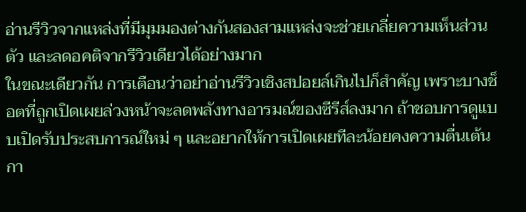อ่านรีวิวจากแหล่งที่มีมุมมองต่างกันสองสามแหล่งจะช่วยเกลี่ยความเห็นส่วนตัว และลดอคติจากรีวิวเดียวได้อย่างมาก
ในขณะเดียวกัน การเตือนว่าอย่าอ่านรีวิวเชิงสปอยล์เกินไปก็สำคัญ เพราะบางช็อตที่ถูกเปิดเผยล่วงหน้าจะลดพลังทางอารมณ์ของซีรีส์ลงมาก ถ้าชอบการดูแบบเปิดรับประสบการณ์ใหม่ ๆ และอยากให้การเปิดเผยทีละน้อยคงความตื่นเต้น กา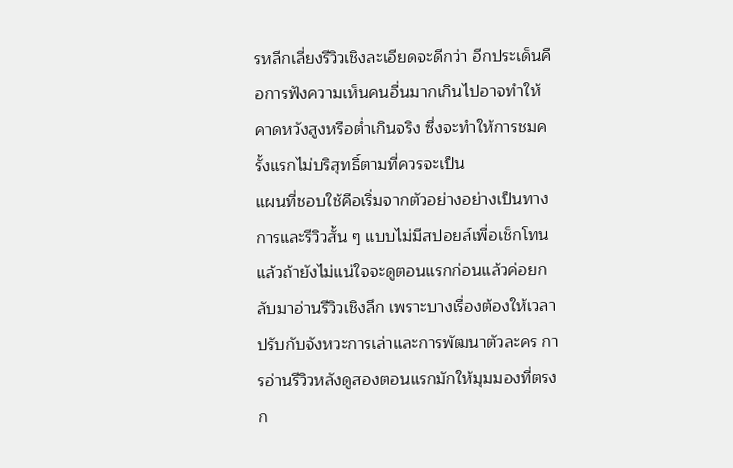รหลีกเลี่ยงรีวิวเชิงละเอียดจะดีกว่า อีกประเด็นคือการฟังความเห็นคนอื่นมากเกินไปอาจทำให้คาดหวังสูงหรือต่ำเกินจริง ซึ่งจะทำให้การชมครั้งแรกไม่บริสุทธิ์ตามที่ควรจะเป็น
แผนที่ชอบใช้คือเริ่มจากตัวอย่างอย่างเป็นทางการและรีวิวสั้น ๆ แบบไม่มีสปอยล์เพื่อเช็กโทน แล้วถ้ายังไม่แน่ใจจะดูตอนแรกก่อนแล้วค่อยกลับมาอ่านรีวิวเชิงลึก เพราะบางเรื่องต้องให้เวลาปรับกับจังหวะการเล่าและการพัฒนาตัวละคร การอ่านรีวิวหลังดูสองตอนแรกมักให้มุมมองที่ตรงก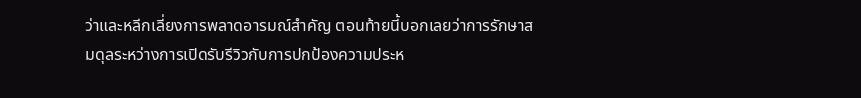ว่าและหลีกเลี่ยงการพลาดอารมณ์สำคัญ ตอนท้ายนี้บอกเลยว่าการรักษาสมดุลระหว่างการเปิดรับรีวิวกับการปกป้องความประห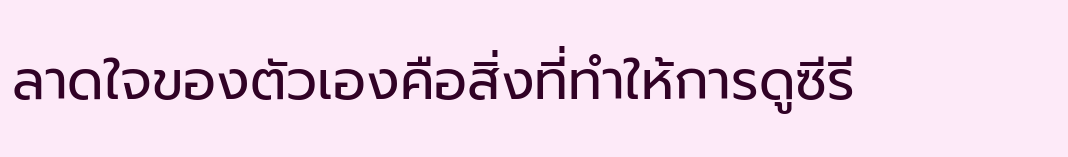ลาดใจของตัวเองคือสิ่งที่ทำให้การดูซีรี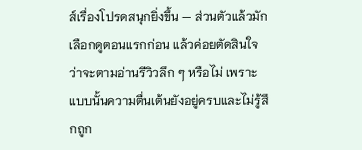ส์เรื่องโปรดสนุกยิ่งขึ้น — ส่วนตัวแล้วมักเลือกดูตอนแรกก่อน แล้วค่อยตัดสินใจว่าจะตามอ่านรีวิวลึก ๆ หรือไม่ เพราะแบบนั้นความตื่นเต้นยังอยู่ครบและไม่รู้สึกถูก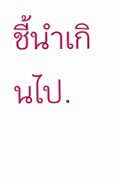ชี้นำเกินไป.